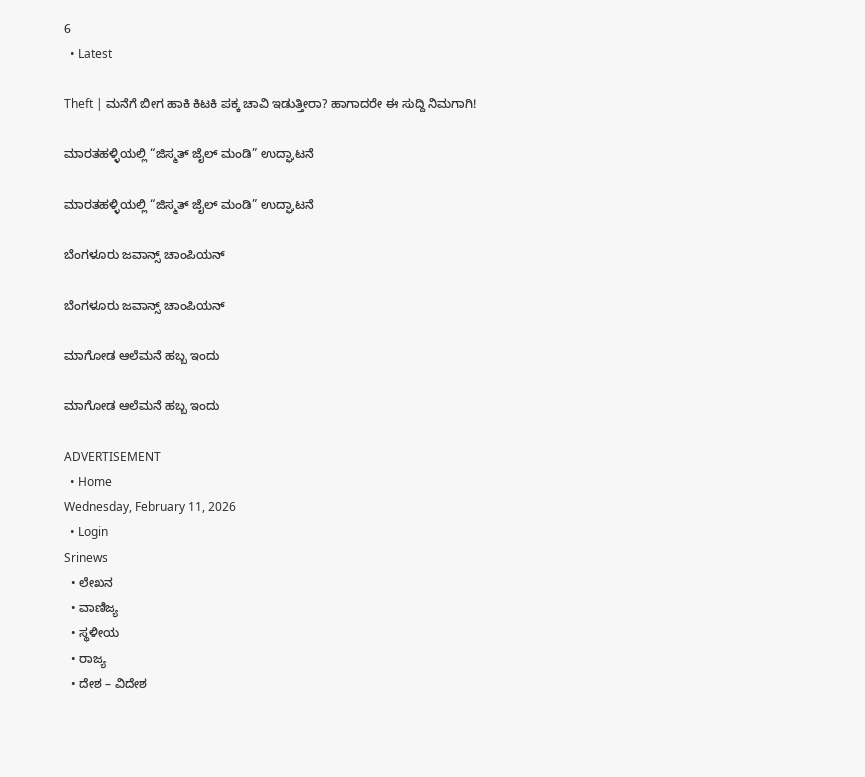6
  • Latest

Theft | ಮನೆಗೆ ಬೀಗ ಹಾಕಿ ಕಿಟಕಿ ಪಕ್ಕ ಚಾವಿ ಇಡುತ್ತೀರಾ? ಹಾಗಾದರೇ ಈ ಸುದ್ದಿ ನಿಮಗಾಗಿ!

ಮಾರತಹಳ್ಳಿಯಲ್ಲಿ “ಜಿಸ್ಮತ್ ಜೈಲ್ ಮಂಡಿ” ಉದ್ಘಾಟನೆ

ಮಾರತಹಳ್ಳಿಯಲ್ಲಿ “ಜಿಸ್ಮತ್ ಜೈಲ್ ಮಂಡಿ” ಉದ್ಘಾಟನೆ

ಬೆಂಗಳೂರು ಜವಾನ್ಸ್ ಚಾಂಪಿಯನ್

ಬೆಂಗಳೂರು ಜವಾನ್ಸ್ ಚಾಂಪಿಯನ್

ಮಾಗೋಡ ಆಲೆಮನೆ ಹಬ್ಬ ಇಂದು

ಮಾಗೋಡ ಆಲೆಮನೆ ಹಬ್ಬ ಇಂದು

ADVERTISEMENT
  • Home
Wednesday, February 11, 2026
  • Login
Srinews
  • ಲೇಖನ
  • ವಾಣಿಜ್ಯ
  • ಸ್ಥಳೀಯ
  • ರಾಜ್ಯ
  • ದೇಶ – ವಿದೇಶ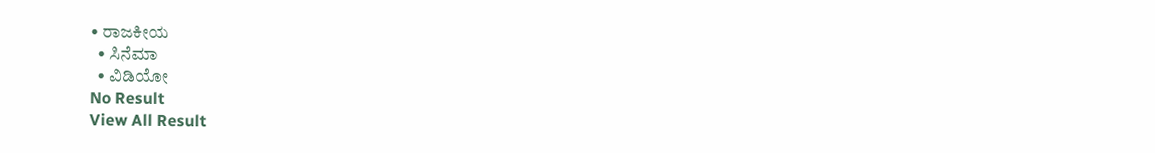• ರಾಜಕೀಯ
  • ಸಿನೆಮಾ
  • ವಿಡಿಯೋ
No Result
View All Result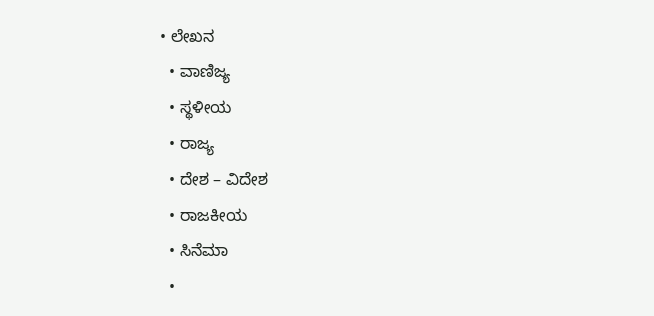• ಲೇಖನ
  • ವಾಣಿಜ್ಯ
  • ಸ್ಥಳೀಯ
  • ರಾಜ್ಯ
  • ದೇಶ – ವಿದೇಶ
  • ರಾಜಕೀಯ
  • ಸಿನೆಮಾ
  •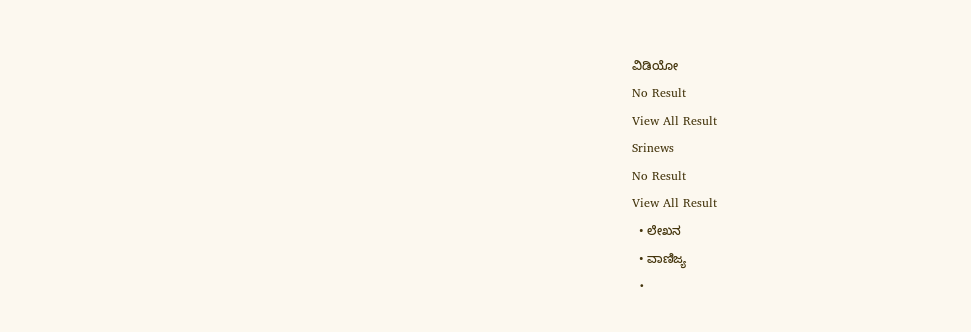ವಿಡಿಯೋ
No Result
View All Result
Srinews
No Result
View All Result
  • ಲೇಖನ
  • ವಾಣಿಜ್ಯ
  •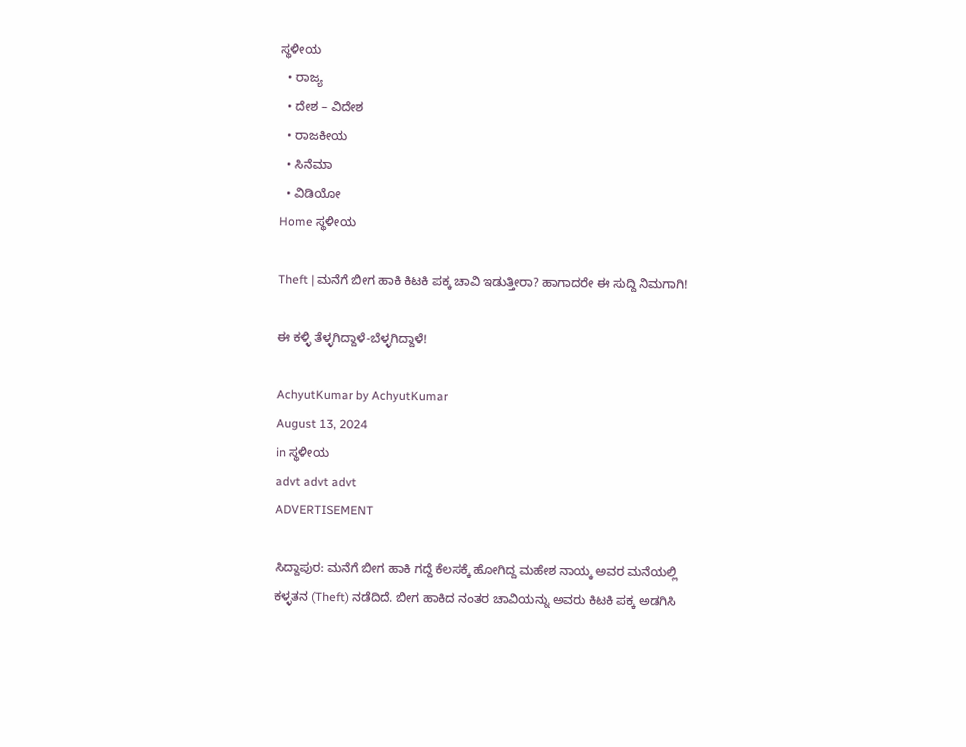ಸ್ಥಳೀಯ
  • ರಾಜ್ಯ
  • ದೇಶ – ವಿದೇಶ
  • ರಾಜಕೀಯ
  • ಸಿನೆಮಾ
  • ವಿಡಿಯೋ
Home ಸ್ಥಳೀಯ

Theft | ಮನೆಗೆ ಬೀಗ ಹಾಕಿ ಕಿಟಕಿ ಪಕ್ಕ ಚಾವಿ ಇಡುತ್ತೀರಾ? ಹಾಗಾದರೇ ಈ ಸುದ್ದಿ ನಿಮಗಾಗಿ!

ಈ ಕಳ್ಳಿ ತೆಳ್ಳಗಿದ್ದಾಳೆ-ಬೆಳ್ಳಗಿದ್ದಾಳೆ!

AchyutKumar by AchyutKumar
August 13, 2024
in ಸ್ಥಳೀಯ
advt advt advt
ADVERTISEMENT

ಸಿದ್ದಾಪುರ: ಮನೆಗೆ ಬೀಗ ಹಾಕಿ ಗದ್ದೆ ಕೆಲಸಕ್ಕೆ ಹೋಗಿದ್ದ ಮಹೇಶ ನಾಯ್ಕ ಅವರ ಮನೆಯಲ್ಲಿ ಕಳ್ಳತನ (Theft) ನಡೆದಿದೆ. ಬೀಗ ಹಾಕಿದ ನಂತರ ಚಾವಿಯನ್ನು ಅವರು ಕಿಟಕಿ ಪಕ್ಕ ಅಡಗಿಸಿ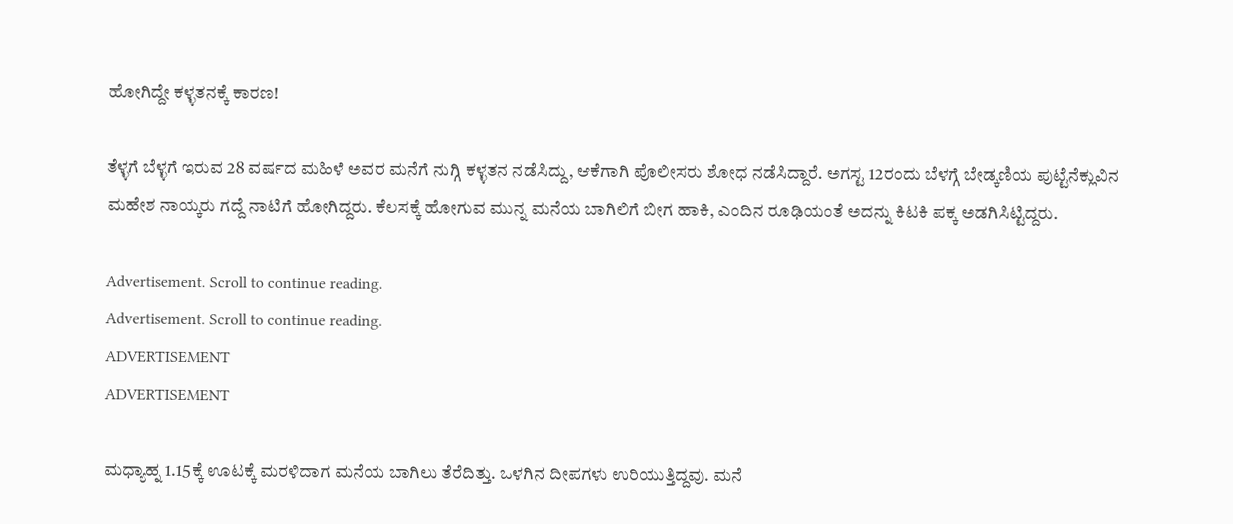ಹೋಗಿದ್ದೇ ಕಳ್ಳತನಕ್ಕೆ ಕಾರಣ!

ತೆಳ್ಳಗೆ ಬೆಳ್ಳಗೆ ಇರುವ 28 ವರ್ಷದ ಮಹಿಳೆ ಅವರ ಮನೆಗೆ ನುಗ್ಗಿ ಕಳ್ಳತನ ನಡೆಸಿದ್ದು, ಆಕೆಗಾಗಿ ಪೊಲೀಸರು ಶೋಧ ನಡೆಸಿದ್ದಾರೆ. ಅಗಸ್ಟ 12ರಂದು ಬೆಳಗ್ಗೆ ಬೇಡ್ಕಣಿಯ ಪುಟ್ಟೆನೆಕ್ಲುವಿನ ಮಹೇಶ ನಾಯ್ಕರು ಗದ್ದೆ ನಾಟಿಗೆ ಹೋಗಿದ್ದರು. ಕೆಲಸಕ್ಕೆ ಹೋಗುವ ಮುನ್ನ ಮನೆಯ ಬಾಗಿಲಿಗೆ ಬೀಗ ಹಾಕಿ, ಎಂದಿನ ರೂಢಿಯಂತೆ ಅದನ್ನು ಕಿಟಕಿ ಪಕ್ಕ ಅಡಗಿಸಿಟ್ಟಿದ್ದರು.

Advertisement. Scroll to continue reading.
Advertisement. Scroll to continue reading.
ADVERTISEMENT
ADVERTISEMENT

ಮಧ್ಯಾಹ್ನ 1.15ಕ್ಕೆ ಊಟಕ್ಕೆ ಮರಳಿದಾಗ ಮನೆಯ ಬಾಗಿಲು ತೆರೆದಿತ್ತು. ಒಳಗಿನ ದೀಪಗಳು ಉರಿಯುತ್ತಿದ್ದವು. ಮನೆ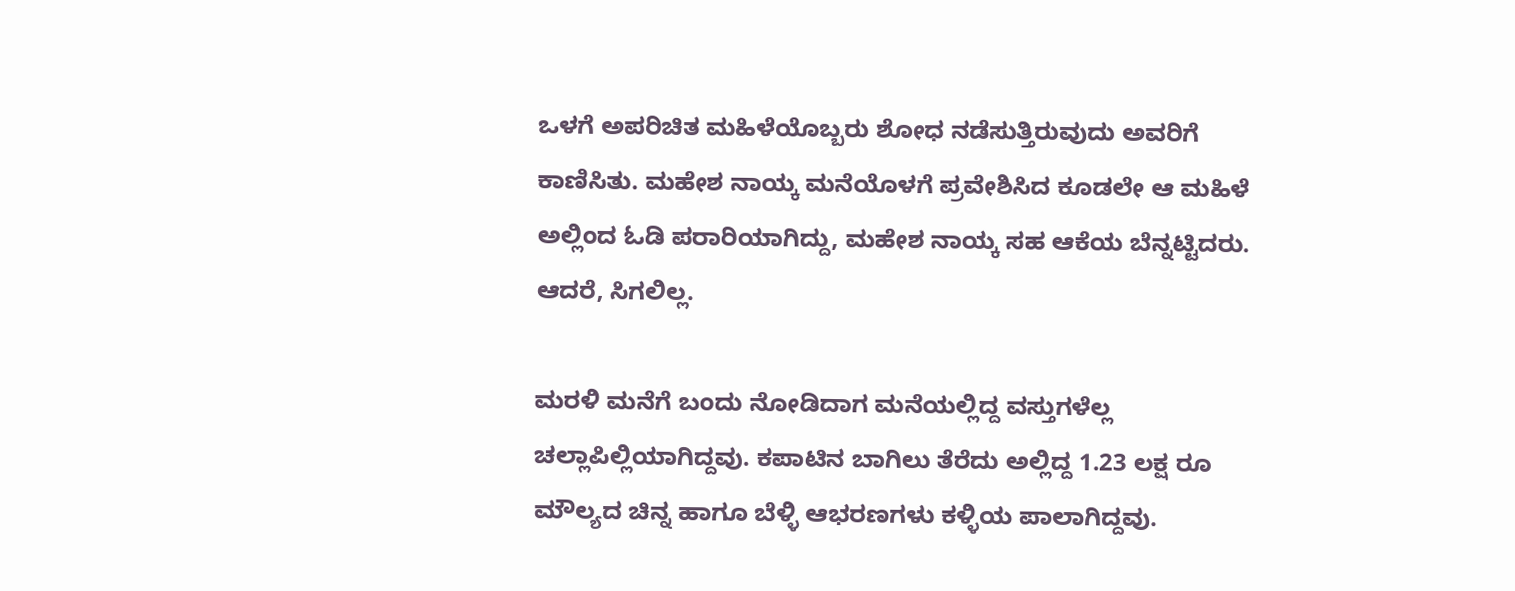ಒಳಗೆ ಅಪರಿಚಿತ ಮಹಿಳೆಯೊಬ್ಬರು ಶೋಧ ನಡೆಸುತ್ತಿರುವುದು ಅವರಿಗೆ ಕಾಣಿಸಿತು. ಮಹೇಶ ನಾಯ್ಕ ಮನೆಯೊಳಗೆ ಪ್ರವೇಶಿಸಿದ ಕೂಡಲೇ ಆ ಮಹಿಳೆ ಅಲ್ಲಿಂದ ಓಡಿ ಪರಾರಿಯಾಗಿದ್ದು, ಮಹೇಶ ನಾಯ್ಕ ಸಹ ಆಕೆಯ ಬೆನ್ನಟ್ಟಿದರು. ಆದರೆ, ಸಿಗಲಿಲ್ಲ.

ಮರಳಿ ಮನೆಗೆ ಬಂದು ನೋಡಿದಾಗ ಮನೆಯಲ್ಲಿದ್ದ ವಸ್ತುಗಳೆಲ್ಲ ಚಲ್ಲಾಪಿಲ್ಲಿಯಾಗಿದ್ದವು. ಕಪಾಟಿನ ಬಾಗಿಲು ತೆರೆದು ಅಲ್ಲಿದ್ದ 1.23 ಲಕ್ಷ ರೂ ಮೌಲ್ಯದ ಚಿನ್ನ ಹಾಗೂ ಬೆಳ್ಳಿ ಆಭರಣಗಳು ಕಳ್ಳಿಯ ಪಾಲಾಗಿದ್ದವು.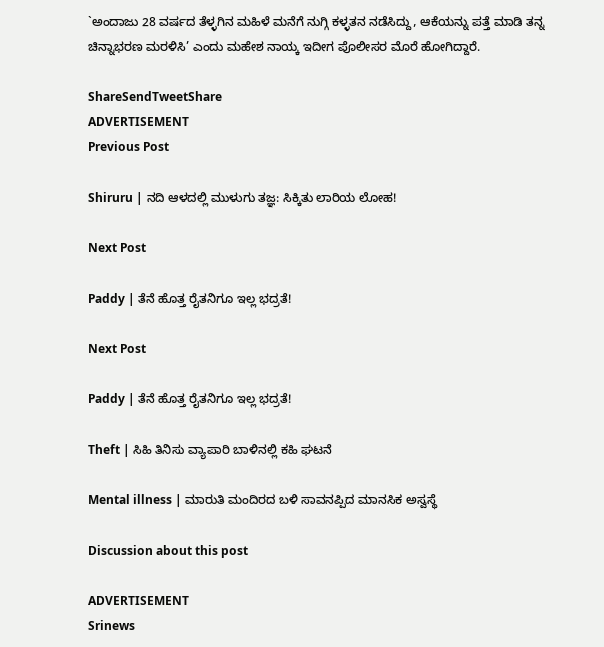`ಅಂದಾಜು 28 ವರ್ಷದ ತೆಳ್ಳಗಿನ ಮಹಿಳೆ ಮನೆಗೆ ನುಗ್ಗಿ ಕಳ್ಳತನ ನಡೆಸಿದ್ದು, ಆಕೆಯನ್ನು ಪತ್ತೆ ಮಾಡಿ ತನ್ನ ಚಿನ್ನಾಭರಣ ಮರಳಿಸಿ’ ಎಂದು ಮಹೇಶ ನಾಯ್ಕ ಇದೀಗ ಪೊಲೀಸರ ಮೊರೆ ಹೋಗಿದ್ದಾರೆ.

ShareSendTweetShare
ADVERTISEMENT
Previous Post

Shiruru | ನದಿ ಆಳದಲ್ಲಿ ಮುಳುಗು ತಜ್ಞ: ಸಿಕ್ಕಿತು ಲಾರಿಯ ಲೋಹ!

Next Post

Paddy | ತೆನೆ ಹೊತ್ತ ರೈತನಿಗೂ ಇಲ್ಲ ಭದ್ರತೆ!

Next Post

Paddy | ತೆನೆ ಹೊತ್ತ ರೈತನಿಗೂ ಇಲ್ಲ ಭದ್ರತೆ!

Theft | ಸಿಹಿ ತಿನಿಸು ವ್ಯಾಪಾರಿ ಬಾಳಿನಲ್ಲಿ ಕಹಿ ಘಟನೆ

Mental illness | ಮಾರುತಿ ಮಂದಿರದ ಬಳಿ ಸಾವನಪ್ಪಿದ ಮಾನಸಿಕ ಅಸ್ವಸ್ಥೆ

Discussion about this post

ADVERTISEMENT
Srinews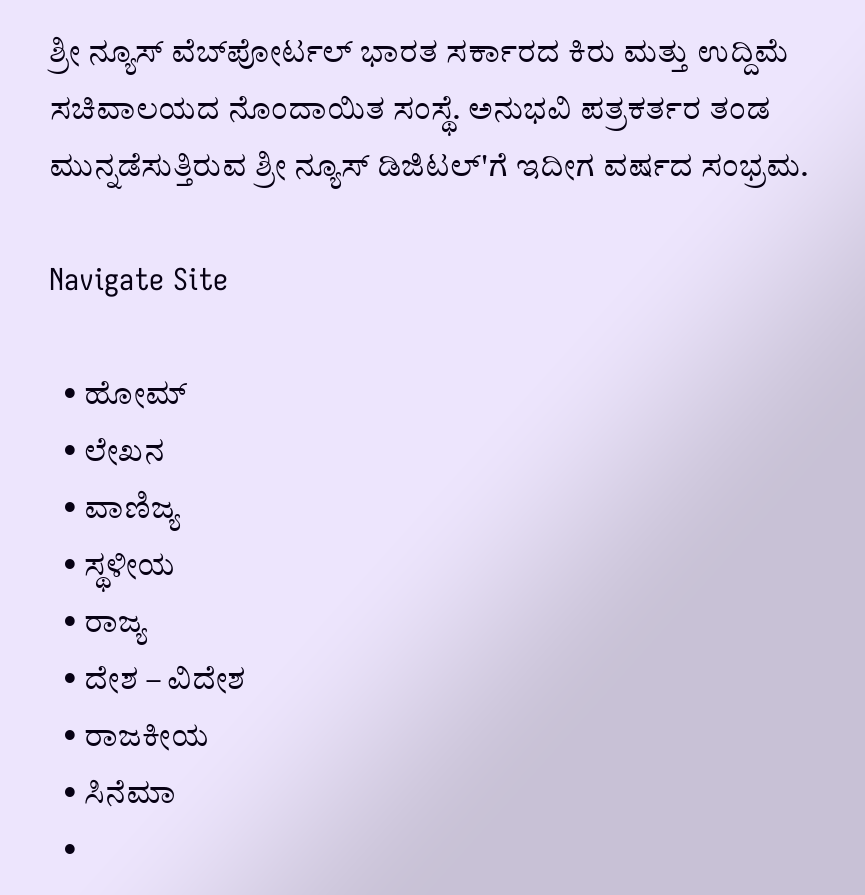ಶ್ರೀ ನ್ಯೂಸ್ ವೆಬ್‌ಪೋರ್ಟಲ್ ಭಾರತ ಸರ್ಕಾರದ ಕಿರು ಮತ್ತು ಉದ್ದಿಮೆ ಸಚಿವಾಲಯದ ನೊಂದಾಯಿತ ಸಂಸ್ಥೆ. ಅನುಭವಿ ಪತ್ರಕರ್ತರ ತಂಡ ಮುನ್ನಡೆಸುತ್ತಿರುವ ಶ್ರೀ ನ್ಯೂಸ್ ಡಿಜಿಟಲ್'ಗೆ ಇದೀಗ ವರ್ಷದ ಸಂಭ್ರಮ.

Navigate Site

  • ಹೋಮ್
  • ಲೇಖನ
  • ವಾಣಿಜ್ಯ
  • ಸ್ಥಳೀಯ
  • ರಾಜ್ಯ
  • ದೇಶ – ವಿದೇಶ
  • ರಾಜಕೀಯ
  • ಸಿನೆಮಾ
  •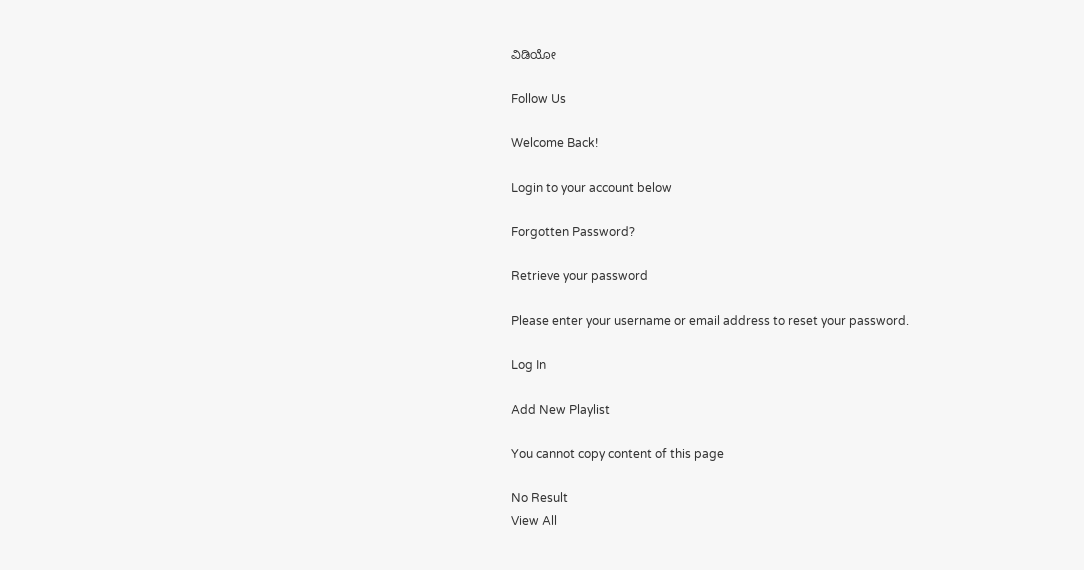ವಿಡಿಯೋ

Follow Us

Welcome Back!

Login to your account below

Forgotten Password?

Retrieve your password

Please enter your username or email address to reset your password.

Log In

Add New Playlist

You cannot copy content of this page

No Result
View All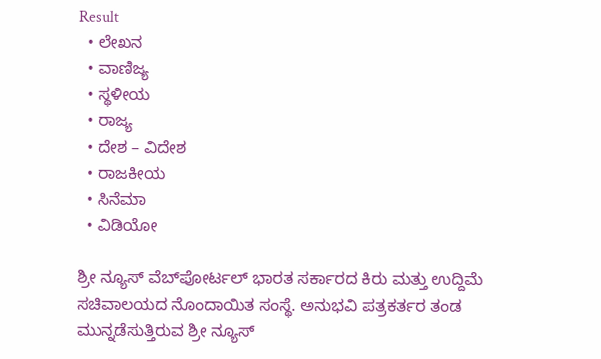Result
  • ಲೇಖನ
  • ವಾಣಿಜ್ಯ
  • ಸ್ಥಳೀಯ
  • ರಾಜ್ಯ
  • ದೇಶ – ವಿದೇಶ
  • ರಾಜಕೀಯ
  • ಸಿನೆಮಾ
  • ವಿಡಿಯೋ

ಶ್ರೀ ನ್ಯೂಸ್ ವೆಬ್‌ಪೋರ್ಟಲ್ ಭಾರತ ಸರ್ಕಾರದ ಕಿರು ಮತ್ತು ಉದ್ದಿಮೆ ಸಚಿವಾಲಯದ ನೊಂದಾಯಿತ ಸಂಸ್ಥೆ. ಅನುಭವಿ ಪತ್ರಕರ್ತರ ತಂಡ ಮುನ್ನಡೆಸುತ್ತಿರುವ ಶ್ರೀ ನ್ಯೂಸ್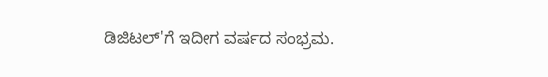ಡಿಜಿಟಲ್'ಗೆ ಇದೀಗ ವರ್ಷದ ಸಂಭ್ರಮ.